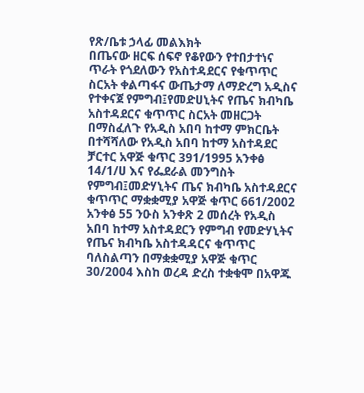የጽ/ቤቱ ኃላፊ መልእክት
በጤናው ዘርፍ ሰፍኖ የቆየውን የተበታተነና ጥራት የጎደለውን የአስተዳደርና የቁጥጥር ስርአት ቀልጣፋና ውጤታማ ለማድረግ አዲስና የተቀናጀ የምግብ፤የመድሀኒትና የጤና ክብካቤ አስተዳደርና ቁጥጥር ስርአት መዘርጋት በማስፈለጉ የአዲስ አበባ ከተማ ምክርቤት በተሻሻለው የአዲስ አበባ ከተማ አስተዳደር ቻርተር አዋጅ ቁጥር 391/1995 አንቀፅ 14/1/ሀ እና የፌደራል መንግስት የምግብ፤መድሃኒትና ጤና ክብካቤ አስተዳደርና ቁጥጥር ማቋቋሚያ አዋጅ ቁጥር 661/2002 አንቀፅ 55 ንዑስ አንቀጽ 2 መሰረት የአዲስ አበባ ከተማ አስተዳደርን የምግብ የመድሃኒትና የጤና ክብካቤ አስተዳዳርና ቁጥጥር ባለስልጣን በማቋቋሚያ አዋጅ ቁጥር 30/2004 እስከ ወረዳ ድረስ ተቋቁሞ በአዋጁ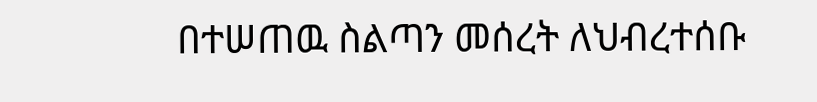በተሠጠዉ ስልጣን መሰረት ለህብረተሰቡ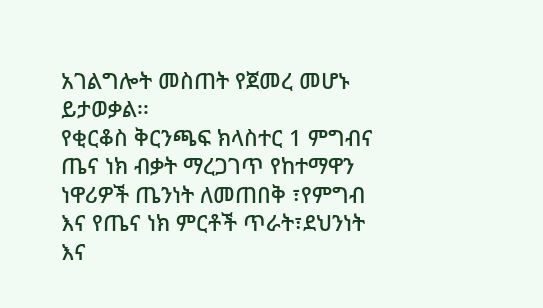አገልግሎት መስጠት የጀመረ መሆኑ ይታወቃል፡፡
የቂርቆስ ቅርንጫፍ ክላስተር 1 ምግብና ጤና ነክ ብቃት ማረጋገጥ የከተማዋን ነዋሪዎች ጤንነት ለመጠበቅ ፣የምግብ እና የጤና ነክ ምርቶች ጥራት፣ደህንነት እና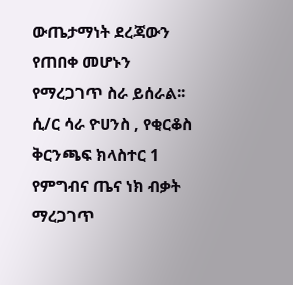ውጤታማነት ደረጃውን የጠበቀ መሆኑን የማረጋገጥ ስራ ይሰራል፡፡
ሲ/ር ሳራ ዮሀንስ , የቂርቆስ ቅርንጫፍ ክላስተር 1 የምግብና ጤና ነክ ብቃት ማረጋገጥ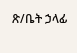ጽ/ቤት ኃላፊ